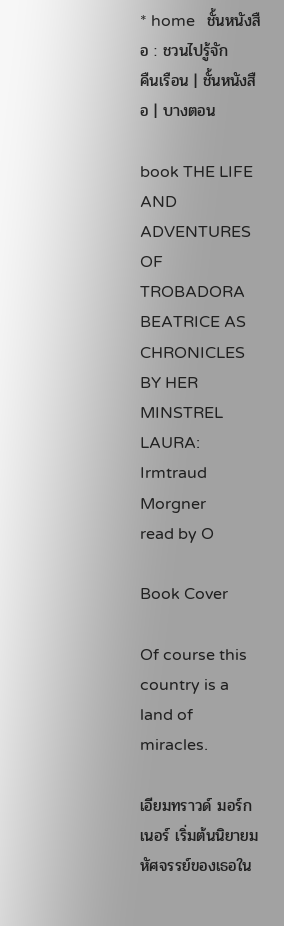* home   ชั้นหนังสือ : ชวนไปรู้จัก
คืนเรือน | ชั้นหนังสือ | บางตอน

book THE LIFE AND ADVENTURES OF TROBADORA BEATRICE AS CHRONICLES BY HER MINSTREL LAURA: Irmtraud Morgner
read by O

Book Cover

Of course this country is a land of miracles.

เอียมทราวด์ มอร์กเนอร์ เริ่มต้นนิยายมหัศจรรย์ของเธอใน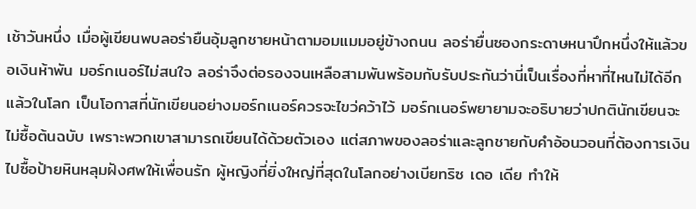เช้าวันหนึ่ง เมื่อผู้เขียนพบลอร่ายืนอุ้มลูกชายหน้าตามอมแมมอยู่ข้างถนน ลอร่ายื่นซองกระดาษหนาปึกหนึ่งให้แล้วขอเงินห้าพัน มอร์กเนอร์ไม่สนใจ ลอร่าจึงต่อรองจนเหลือสามพันพร้อมกับรับประกันว่านี่เป็นเรื่องที่หาที่ไหนไม่ได้อีกแล้วในโลก เป็นโอกาสที่นักเขียนอย่างมอร์กเนอร์ควรจะไขว่คว้าไว้ มอร์กเนอร์พยายามจะอธิบายว่าปกตินักเขียนจะไม่ซื้อต้นฉบับ เพราะพวกเขาสามารถเขียนได้ด้วยตัวเอง แต่สภาพของลอร่าและลูกชายกับคำอ้อนวอนที่ต้องการเงินไปซื้อป้ายหินหลุมฝังศพให้เพื่อนรัก ผู้หญิงที่ยิ่งใหญ่ที่สุดในโลกอย่างเบียทริซ เดอ เดีย ทำให้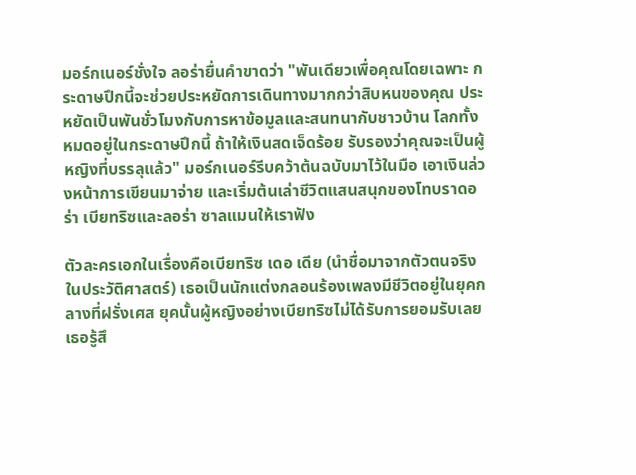มอร์กเนอร์ชั่งใจ ลอร่ายื่นคำขาดว่า "พันเดียวเพื่อคุณโดยเฉพาะ กระดาษปึกนี้จะช่วยประหยัดการเดินทางมากกว่าสิบหนของคุณ ประหยัดเป็นพันชั่วโมงกับการหาข้อมูลและสนทนากับชาวบ้าน โลกทั้งหมดอยู่ในกระดาษปึกนี้ ถ้าให้เงินสดเจ็ดร้อย รับรองว่าคุณจะเป็นผู้หญิงที่บรรลุแล้ว" มอร์กเนอร์รีบคว้าต้นฉบับมาไว้ในมือ เอาเงินล่วงหน้าการเขียนมาจ่าย และเริ่มต้นเล่าชีวิตแสนสนุกของโทบราดอร่า เบียทริซและลอร่า ซาลแมนให้เราฟัง

ตัวละครเอกในเรื่องคือเบียทริซ เดอ เดีย (นำชื่อมาจากตัวตนจริงในประวัติศาสตร์) เธอเป็นนักแต่งกลอนร้องเพลงมีชีวิตอยู่ในยุคกลางที่ฝรั่งเศส ยุคนั้นผู้หญิงอย่างเบียทริซไม่ได้รับการยอมรับเลย เธอรู้สึ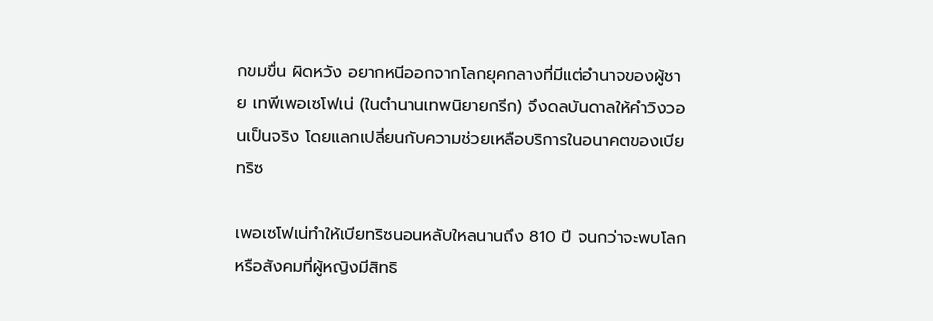กขมขื่น ผิดหวัง อยากหนีออกจากโลกยุคกลางที่มีแต่อำนาจของผู้ชาย เทพีเพอเซโฟเน่ (ในตำนานเทพนิยายกรีก) จึงดลบันดาลให้คำวิงวอนเป็นจริง โดยแลกเปลี่ยนกับความช่วยเหลือบริการในอนาคตของเบียทริซ

เพอเซโฟเน่ทำให้เบียทริซนอนหลับใหลนานถึง 810 ปี จนกว่าจะพบโลกหรือสังคมที่ผู้หญิงมีสิทธิ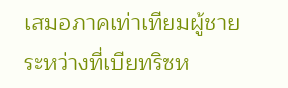เสมอภาคเท่าเทียมผู้ชาย ระหว่างที่เบียทริซห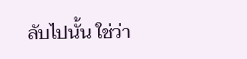ลับไปนั้น ใช่ว่า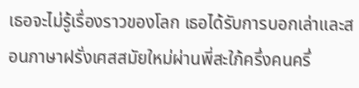เธอจะไม่รู้เรื่องราวของโลก เธอได้รับการบอกเล่าและสอนภาษาฝรั่งเศสสมัยใหม่ผ่านพี่สะใภ้ครึ่งคนครึ่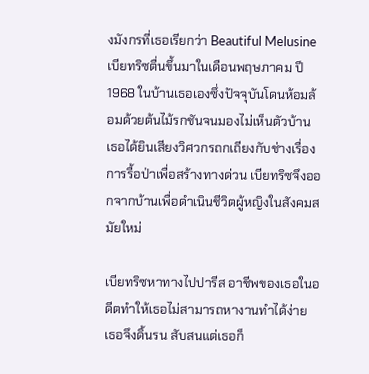งมังกรที่เธอเรียกว่า Beautiful Melusine เบียทริซตื่นขึ้นมาในเดือนพฤษภาคม ปี 1968 ในบ้านเธอเองซึ่งปัจจุบันโดนห้อมล้อมด้วยต้นไม้รกชันจนมองไม่เห็นตัวบ้าน เธอได้ยินเสียงวิศวกรถกเถียงกับช่างเรื่องการรื้อป่าเพื่อสร้างทางด่วน เบียทริซจึงออกจากบ้านเพื่อดำเนินชีวิตผู้หญิงในสังคมสมัยใหม่

เบียทริซหาทางไปปารีส อาชีพของเธอในอดีตทำให้เธอไม่สามารถหางานทำได้ง่าย เธอจึงดิ้นรน สับสนแต่เธอก็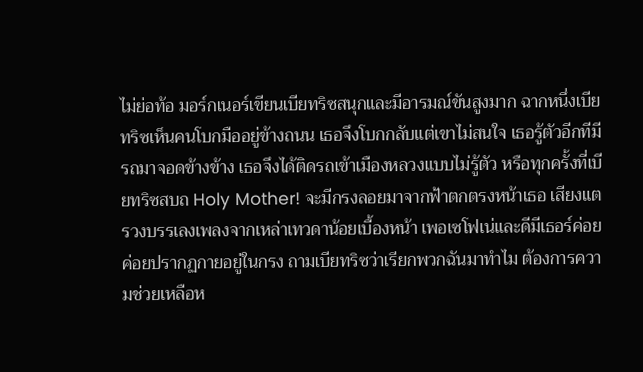ไม่ย่อท้อ มอร์กเนอร์เขียนเบียทริซสนุกและมีอารมณ์ขันสูงมาก ฉากหนึ่งเบียทริซเห็นคนโบกมืออยู่ข้างถนน เธอจึงโบกกลับแต่เขาไม่สนใจ เธอรู้ตัวอีกทีมีรถมาจอดข้างข้าง เธอจึงได้ติดรถเข้าเมืองหลวงแบบไม่รู้ตัว หรือทุกครั้งที่เบียทริซสบถ Holy Mother! จะมีกรงลอยมาจากฟ้าตกตรงหน้าเธอ เสียงแตรวงบรรเลงเพลงจากเหล่าเทวดาน้อยเบื้องหน้า เพอเซโฟเน่และดีมีเธอร์ค่อยค่อยปรากฏกายอยู่ในกรง ถามเบียทริซว่าเรียกพวกฉันมาทำไม ต้องการความช่วยเหลือห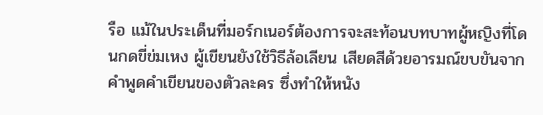รือ แม้ในประเด็นที่มอร์กเนอร์ต้องการจะสะท้อนบทบาทผู้หญิงที่โดนกดขี่ข่มเหง ผู้เขียนยังใช้วิธีล้อเลียน เสียดสีด้วยอารมณ์ขบขันจากคำพูดคำเขียนของตัวละคร ซึ่งทำให้หนัง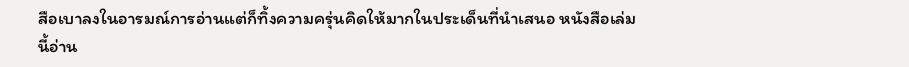สือเบาลงในอารมณ์การอ่านแต่ก็ทิ้งความครุ่นคิดให้มากในประเด็นที่นำเสนอ หนังสือเล่มนี้อ่าน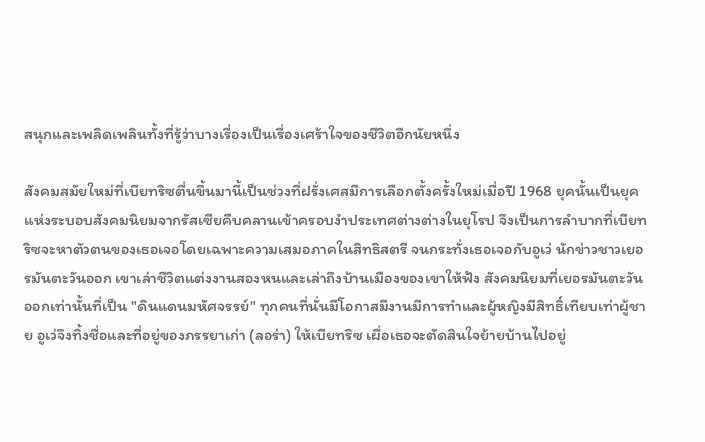สนุกและเพลิดเพลินทั้งที่รู้ว่าบางเรื่องเป็นเรื่องเศร้าใจของชีวิตอีกนัยหนึ่ง

สังคมสมัยใหม่ที่เบียทริซตื่นขึ้นมานี้เป็นช่วงที่ฝรั่งเศสมีการเลือกตั้งครั้งใหม่เมื่อปี 1968 ยุคนั้นเป็นยุคแห่งระบอบสังคมนิยมจากรัสเซียคืบคลานเข้าครอบงำประเทศต่างต่างในยุโรป จึงเป็นการลำบากที่เบียทริซจะหาตัวตนของเธอเจอโดยเฉพาะความเสมอภาคในสิทธิสตรี จนกระทั่งเธอเจอกับอูเว่ นักข่าวชาวเยอรมันตะวันออก เขาเล่าชีวิตแต่งงานสองหนและเล่าถึงบ้านเมืองของเขาให้ฟัง สังคมนิยมที่เยอรมันตะวันออกเท่านั้นที่เป็น "ดินแดนมหัศจรรย์" ทุกคนที่นั่นมีโอกาสมีงานมีการทำและผู้หญิงมีสิทธิ์เทียบเท่าผู้ชาย อูเว่จึงทิ้งชื่อและที่อยู่ของภรรยาเก่า (ลอร่า) ให้เบียทริซ เผื่อเธอจะตัดสินใจย้ายบ้านไปอยู่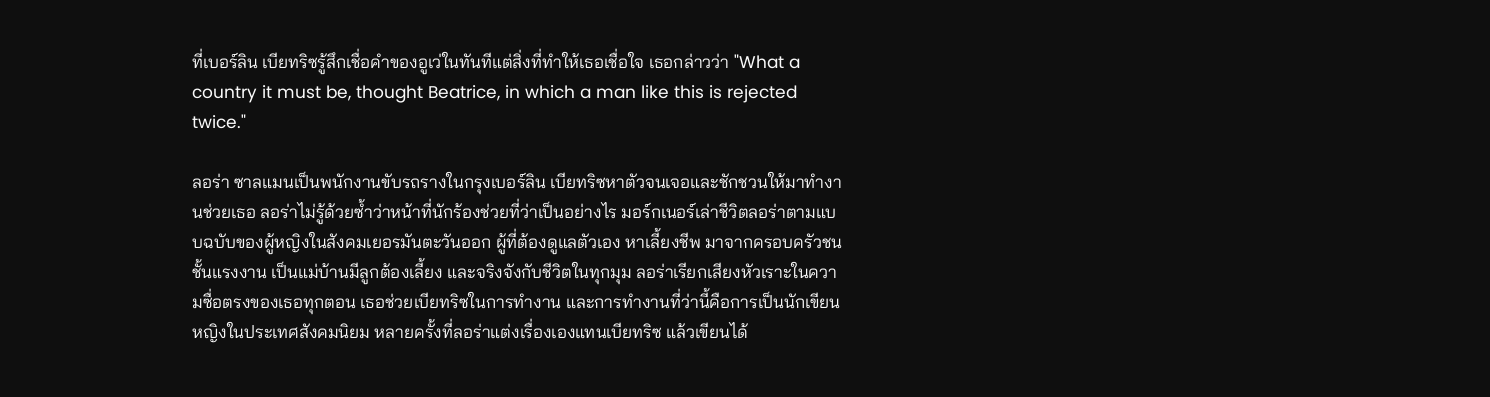ที่เบอร์ลิน เบียทริซรู้สึกเชื่อคำของอูเว่ในทันทีแต่สิ่งที่ทำให้เธอเชื่อใจ เธอกล่าวว่า "What a country it must be, thought Beatrice, in which a man like this is rejected twice."

ลอร่า ซาลแมนเป็นพนักงานขับรถรางในกรุงเบอร์ลิน เบียทริซหาตัวจนเจอและชักชวนให้มาทำงานช่วยเธอ ลอร่าไม่รู้ด้วยซ้ำว่าหน้าที่นักร้องช่วยที่ว่าเป็นอย่างไร มอร์กเนอร์เล่าชีวิตลอร่าตามแบบฉบับของผู้หญิงในสังคมเยอรมันตะวันออก ผู้ที่ต้องดูแลตัวเอง หาเลี้ยงชีพ มาจากครอบครัวชนชั้นแรงงาน เป็นแม่บ้านมีลูกต้องเลี้ยง และจริงจังกับชีวิตในทุกมุม ลอร่าเรียกเสียงหัวเราะในความซื่อตรงของเธอทุกตอน เธอช่วยเบียทริซในการทำงาน และการทำงานที่ว่านี้คือการเป็นนักเขียนหญิงในประเทศสังคมนิยม หลายครั้งที่ลอร่าแต่งเรื่องเองแทนเบียทริซ แล้วเขียนได้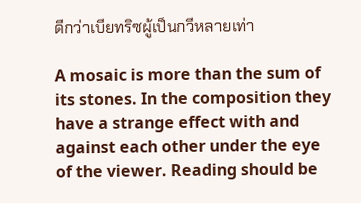ดีกว่าเบียทริซผู้เป็นกวีหลายเท่า

A mosaic is more than the sum of its stones. In the composition they have a strange effect with and against each other under the eye of the viewer. Reading should be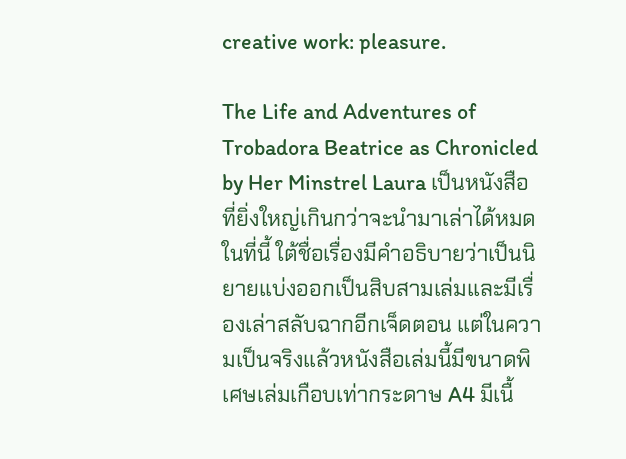creative work: pleasure.

The Life and Adventures of Trobadora Beatrice as Chronicled by Her Minstrel Laura เป็นหนังสือที่ยิ่งใหญ่เกินกว่าจะนำมาเล่าได้หมดในที่นี้ ใต้ชื่อเรื่องมีคำอธิบายว่าเป็นนิยายแบ่งออกเป็นสิบสามเล่มและมีเรื่องเล่าสลับฉากอีกเจ็ดตอน แต่ในความเป็นจริงแล้วหนังสือเล่มนี้มีขนาดพิเศษเล่มเกือบเท่ากระดาษ A4 มีเนื้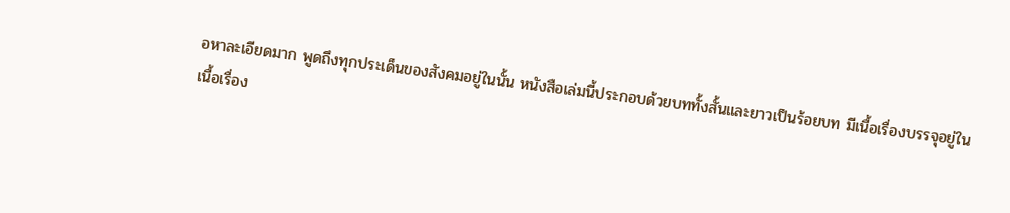อหาละเอียดมาก พูดถึงทุกประเด็นของสังคมอยู่ในนั้น หนังสือเล่มนี้ประกอบด้วยบททั้งสั้นและยาวเป็นร้อยบท มีเนื้อเรื่องบรรจุอยู่ในเนื้อเรื่อง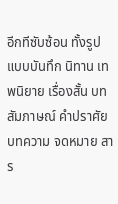อีกทีซับซ้อน ทั้งรูปแบบบันทึก นิทาน เทพนิยาย เรื่องสั้น บทสัมภาษณ์ คำปราศัย บทความ จดหมาย สาร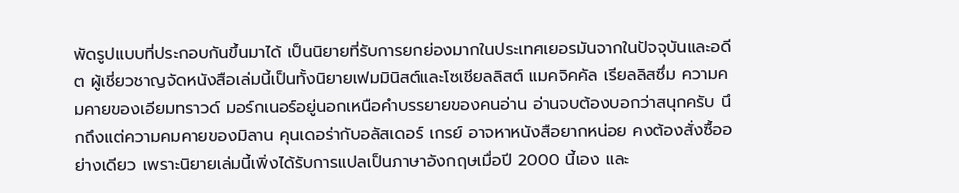พัดรูปแบบที่ประกอบกันขึ้นมาได้ เป็นนิยายที่รับการยกย่องมากในประเทศเยอรมันจากในปัจจุบันและอดีต ผู้เชี่ยวชาญจัดหนังสือเล่มนี้เป็นทั้งนิยายเฟมมินิสต์และโซเชียลลิสต์ แมคจิคคัล เรียลลิสซึ่ม ความคมคายของเอียมทราวด์ มอร์กเนอร์อยู่นอกเหนือคำบรรยายของคนอ่าน อ่านจบต้องบอกว่าสนุกครับ นึกถึงแต่ความคมคายของมิลาน คุนเดอร่ากับอลัสเดอร์ เกรย์ อาจหาหนังสือยากหน่อย คงต้องสั่งซื้ออย่างเดียว เพราะนิยายเล่มนี้เพิ่งได้รับการแปลเป็นภาษาอังกฤษเมื่อปี 2000 นี้เอง และ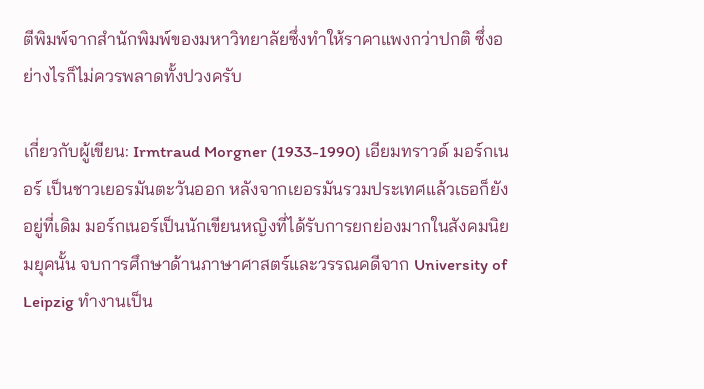ตีพิมพ์จากสำนักพิมพ์ของมหาวิทยาลัยซึ่งทำให้ราคาแพงกว่าปกติ ซึ่งอย่างไรก็ไม่ควรพลาดทั้งปวงครับ

เกี่ยวกับผู้เขียน: Irmtraud Morgner (1933-1990) เอียมทราวด์ มอร์กเนอร์ เป็นชาวเยอรมันตะวันออก หลังจากเยอรมันรวมประเทศแล้วเธอก็ยังอยู่ที่เดิม มอร์กเนอร์เป็นนักเขียนหญิงที่ได้รับการยกย่องมากในสังคมนิยมยุคนั้น จบการศึกษาด้านภาษาศาสตร์และวรรณคดีจาก University of Leipzig ทำงานเป็น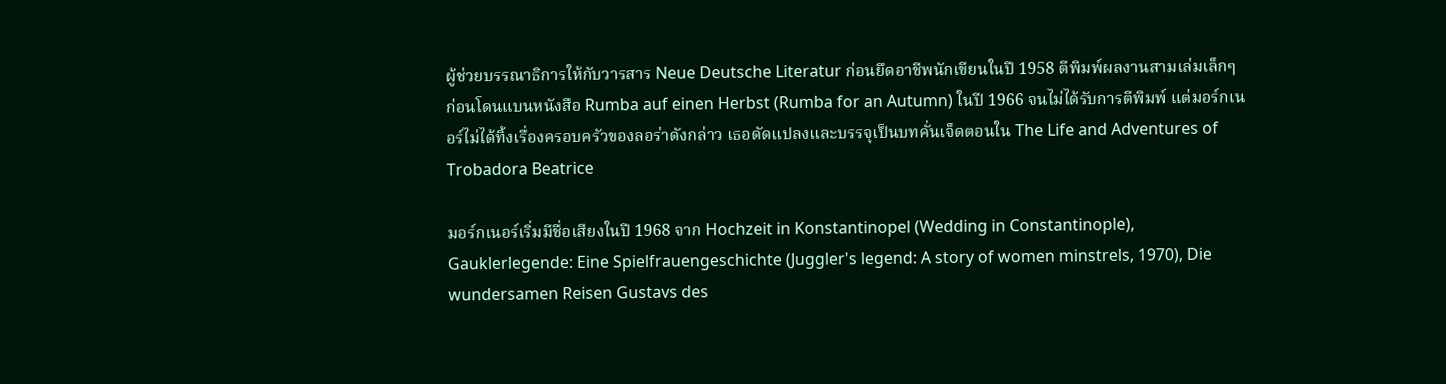ผู้ช่วยบรรณาธิการให้กับวารสาร Neue Deutsche Literatur ก่อนยึดอาชีพนักเขียนในปี 1958 ตีพิมพ์ผลงานสามเล่มเล็กๆ ก่อนโดนแบนหนังสือ Rumba auf einen Herbst (Rumba for an Autumn) ในปี 1966 จนไม่ได้รับการตีพิมพ์ แต่มอร์กเนอร์ไม่ได้ทิ้งเรื่องครอบครัวของลอร่าดังกล่าว เธอดัดแปลงและบรรจุเป็นบทคั่นเจ็ดตอนใน The Life and Adventures of Trobadora Beatrice

มอร์กเนอร์เริ่มมีชื่อเสียงในปี 1968 จาก Hochzeit in Konstantinopel (Wedding in Constantinople), Gauklerlegende: Eine Spielfrauengeschichte (Juggler's legend: A story of women minstrels, 1970), Die wundersamen Reisen Gustavs des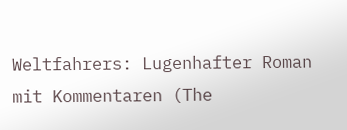Weltfahrers: Lugenhafter Roman mit Kommentaren (The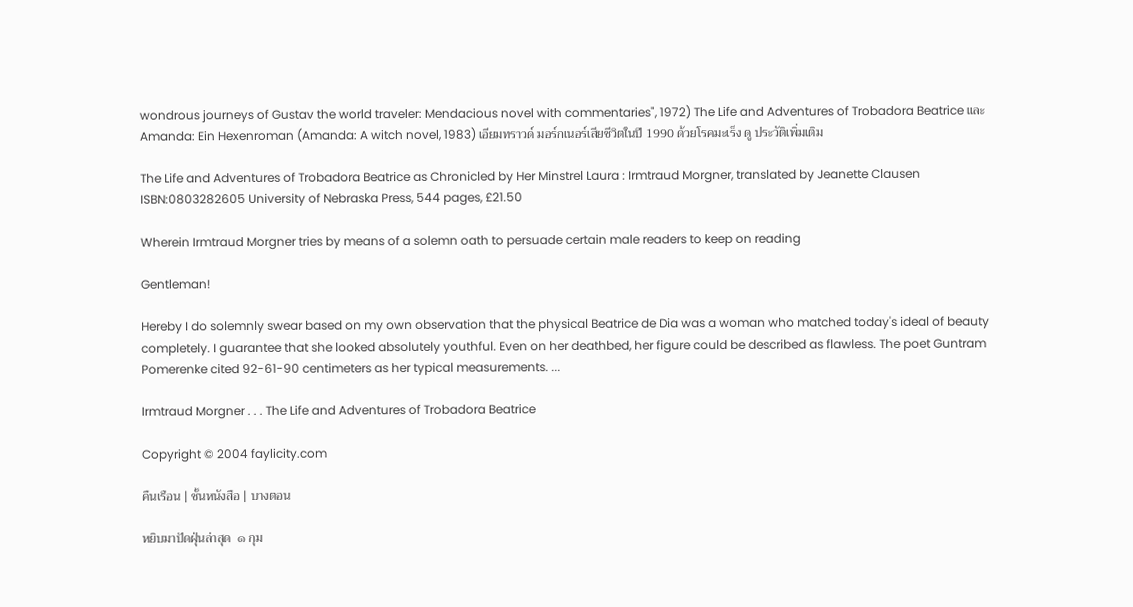wondrous journeys of Gustav the world traveler: Mendacious novel with commentaries", 1972) The Life and Adventures of Trobadora Beatrice และ Amanda: Ein Hexenroman (Amanda: A witch novel, 1983) เอียมทราวด์ มอร์กเนอร์เสียชีวิตในปี 1990 ด้วยโรคมะเร็ง ดู ประวัติเพิ่มเติม

The Life and Adventures of Trobadora Beatrice as Chronicled by Her Minstrel Laura : Irmtraud Morgner, translated by Jeanette Clausen
ISBN:0803282605 University of Nebraska Press, 544 pages, £21.50

Wherein Irmtraud Morgner tries by means of a solemn oath to persuade certain male readers to keep on reading

Gentleman!

Hereby I do solemnly swear based on my own observation that the physical Beatrice de Dia was a woman who matched today's ideal of beauty completely. I guarantee that she looked absolutely youthful. Even on her deathbed, her figure could be described as flawless. The poet Guntram Pomerenke cited 92-61-90 centimeters as her typical measurements. ...

Irmtraud Morgner . . . The Life and Adventures of Trobadora Beatrice

Copyright © 2004 faylicity.com

คืนเรือน | ชั้นหนังสือ | บางตอน

หยิบมาปัดฝุ่นล่าสุด  ๑ กุม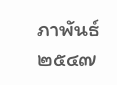ภาพันธ์ ๒๕๔๗